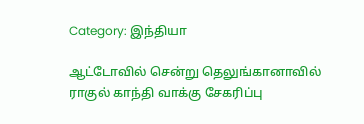Category: இந்தியா

ஆட்டோவில் சென்று தெலுங்கானாவில் ராகுல் காந்தி வாக்கு சேகரிப்பு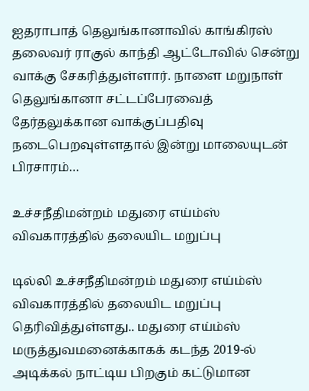ஐதராபாத் தெலுங்கானாவில் காங்கிரஸ் தலைவர் ராகுல் காந்தி ஆட்டோவில் சென்று வாக்கு சேகரித்துள்ளார். நாளை மறுநாள் தெலுங்கானா சட்டப்பேரவைத் தேர்தலுக்கான வாக்குப்பதிவு நடைபெறவுள்ளதால் இன்று மாலையுடன் பிரசாரம்…

உச்சநீதிமன்றம் மதுரை எய்ம்ஸ் விவகாரத்தில் தலையிட மறுப்பு

டில்லி உச்சநீதிமன்றம் மதுரை எய்ம்ஸ் விவகாரத்தில் தலையிட மறுப்பு தெரிவித்துள்ளது.. மதுரை எய்ம்ஸ் மருத்துவமனைக்காகக் கடந்த 2019-ல் அடிக்கல் நாட்டிய பிறகும் கட்டுமான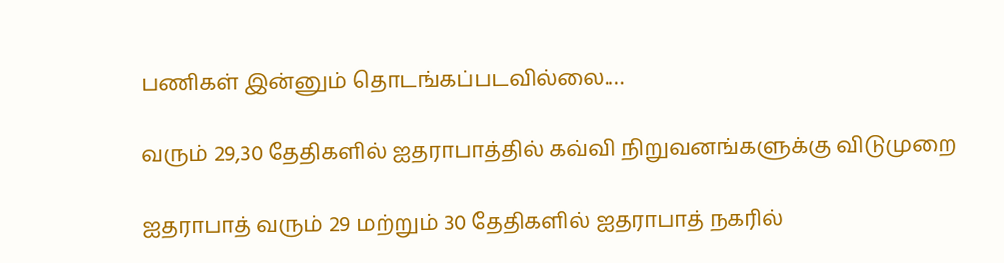பணிகள் இன்னும் தொடங்கப்படவில்லை.…

வரும் 29,30 தேதிகளில் ஐதராபாத்தில் கவ்வி நிறுவனங்களுக்கு விடுமுறை

ஐதராபாத் வரும் 29 மற்றும் 30 தேதிகளில் ஐதராபாத் நகரில்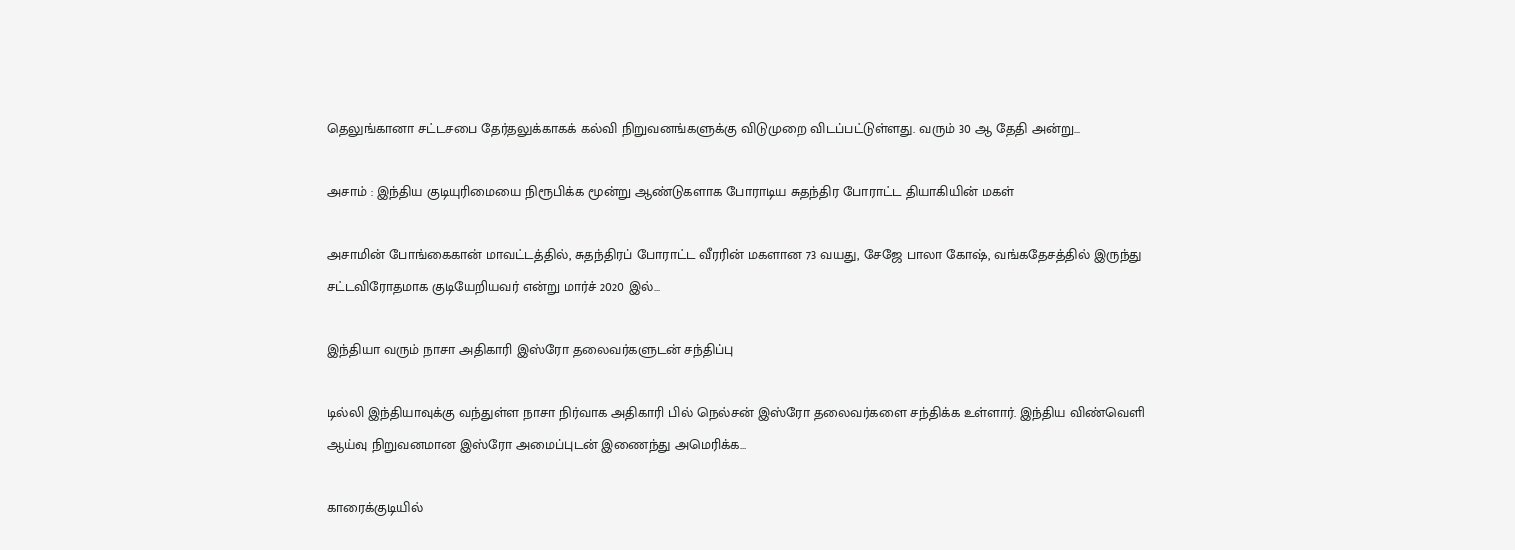தெலுங்கானா சட்டசபை தேர்தலுக்காகக் கல்வி நிறுவனங்களுக்கு விடுமுறை விடப்பட்டுள்ளது. வரும் 30 ஆ தேதி அன்று…

அசாம் : இந்திய குடியுரிமையை நிரூபிக்க மூன்று ஆண்டுகளாக போராடிய சுதந்திர போராட்ட தியாகியின் மகள்

அசாமின் போங்கைகான் மாவட்டத்தில், சுதந்திரப் போராட்ட வீரரின் மகளான 73 வயது, சேஜே பாலா கோஷ், வங்கதேசத்தில் இருந்து சட்டவிரோதமாக குடியேறியவர் என்று மார்ச் 2020 இல்…

இந்தியா வரும் நாசா அதிகாரி இஸ்ரோ தலைவர்களுடன் சந்திப்பு

டில்லி இந்தியாவுக்கு வந்துள்ள நாசா நிர்வாக அதிகாரி பில் நெல்சன் இஸ்ரோ தலைவர்களை சந்திக்க உள்ளார். இந்திய விண்வெளி ஆய்வு நிறுவனமான இஸ்ரோ அமைப்புடன் இணைந்து அமெரிக்க…

காரைக்குடியில்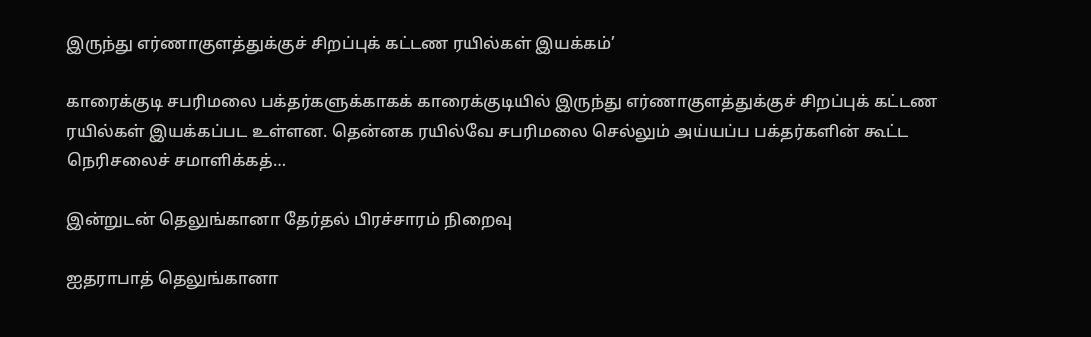இருந்து எர்ணாகுளத்துக்குச் சிறப்புக் கட்டண ரயில்கள் இயக்கம்’

காரைக்குடி சபரிமலை பக்தர்களுக்காகக் காரைக்குடியில் இருந்து எர்ணாகுளத்துக்குச் சிறப்புக் கட்டண ரயில்கள் இயக்கப்பட உள்ளன. தென்னக ரயில்வே சபரிமலை செல்லும் அய்யப்ப பக்தர்களின் கூட்ட நெரிசலைச் சமாளிக்கத்…

இன்றுடன் தெலுங்கானா தேர்தல் பிரச்சாரம் நிறைவு

ஐதராபாத் தெலுங்கானா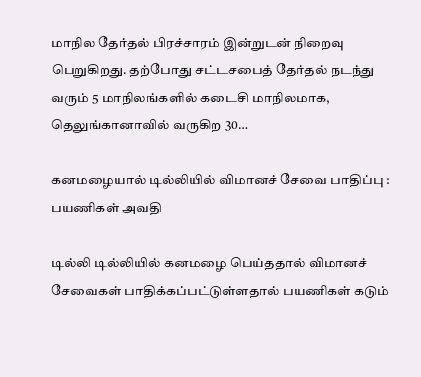மாநில தேர்தல் பிரச்சாரம் இன்றுடன் நிறைவு பெறுகிறது. தற்போது சட்டசபைத் தேர்தல் நடந்து வரும் 5 மாநிலங்களில் கடைசி மாநிலமாக, தெலுங்கானாவில் வருகிற 30…

கனமழையால் டில்லியில் விமானச் சேவை பாதிப்பு : பயணிகள் அவதி

டில்லி டில்லியில் கனமழை பெய்ததால் விமானச் சேவைகள் பாதிக்கப்பட்டுள்ளதால் பயணிகள் கடும்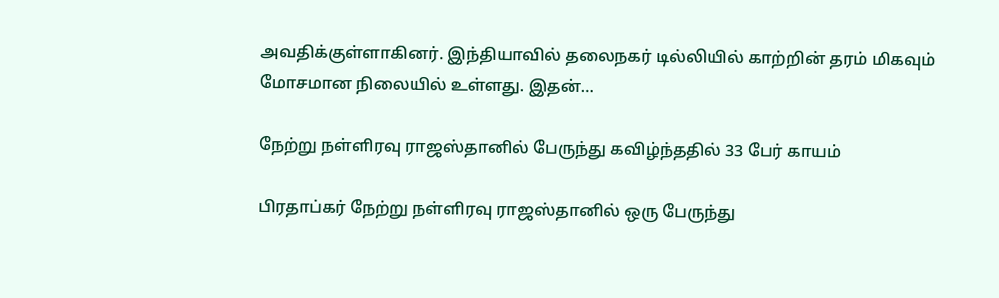அவதிக்குள்ளாகினர். இந்தியாவில் தலைநகர் டில்லியில் காற்றின் தரம் மிகவும் மோசமான நிலையில் உள்ளது. இதன்…

நேற்று நள்ளிரவு ராஜஸ்தானில் பேருந்து கவிழ்ந்ததில் 33 பேர் காயம்

பிரதாப்கர் நேற்று நள்ளிரவு ராஜஸ்தானில் ஒரு பேருந்து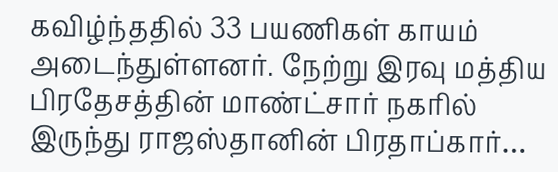கவிழ்ந்ததில் 33 பயணிகள் காயம் அடைந்துள்ளனர். நேற்று இரவு மத்திய பிரதேசத்தின் மாண்ட்சார் நகரில் இருந்து ராஜஸ்தானின் பிரதாப்கார்…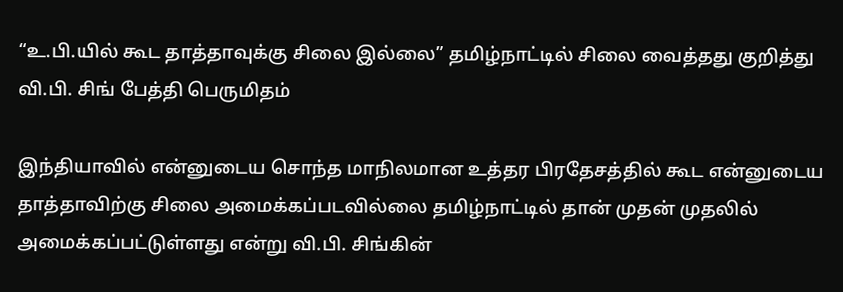“உ.பி.யில் கூட தாத்தாவுக்கு சிலை இல்லை” தமிழ்நாட்டில் சிலை வைத்தது குறித்து வி.பி. சிங் பேத்தி பெருமிதம்

இந்தியாவில் என்னுடைய சொந்த மாநிலமான உத்தர பிரதேசத்தில் கூட என்னுடைய தாத்தாவிற்கு சிலை அமைக்கப்படவில்லை தமிழ்நாட்டில் தான் முதன் முதலில் அமைக்கப்பட்டுள்ளது என்று வி.பி. சிங்கின்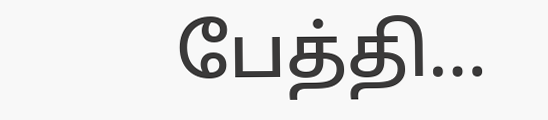பேத்தி…